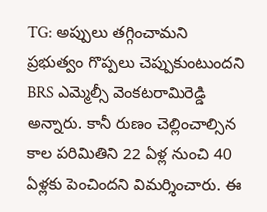TG: అప్పులు తగ్గించామని ప్రభుత్వం గొప్పలు చెప్పుకుంటుందని BRS ఎమ్మెల్సీ వెంకటరామిరెడ్డి అన్నారు. కానీ రుణం చెల్లించాల్సిన కాల పరిమితిని 22 ఏళ్ల నుంచి 40 ఏళ్లకు పెంచిందని విమర్శించారు. ఈ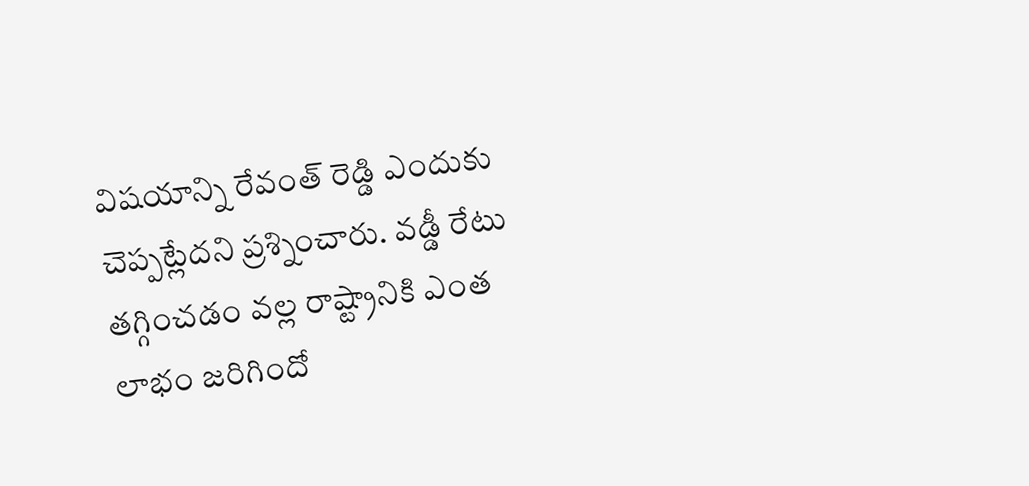విషయాన్ని రేవంత్ రెడ్డి ఎందుకు చెప్పట్లేదని ప్రశ్నించారు. వడ్డీ రేటు తగ్గించడం వల్ల రాష్ట్రానికి ఎంత లాభం జరిగిందో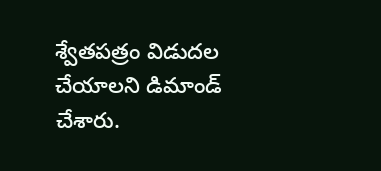శ్వేతపత్రం విడుదల చేయాలని డిమాండ్ చేశారు.